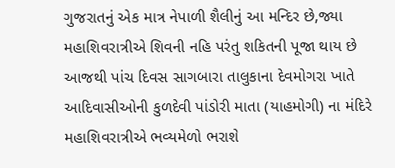ગુજરાતનું એક માત્ર નેપાળી શૈલીનું આ મન્દિર છે,જ્યા મહાશિવરાત્રીએ શિવની નહિ પરંતુ શકિતની પૂજા થાય છે
આજથી પાંચ દિવસ સાગબારા તાલુકાના દેવમોગરા ખાતે આદિવાસીઓની કુળદેવી પાંડોરી માતા (યાહમોગી) ના મંદિરે મહાશિવરાત્રીએ ભવ્યમેળો ભરાશે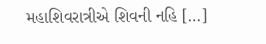મહાશિવરાત્રીએ શિવની નહિ […]